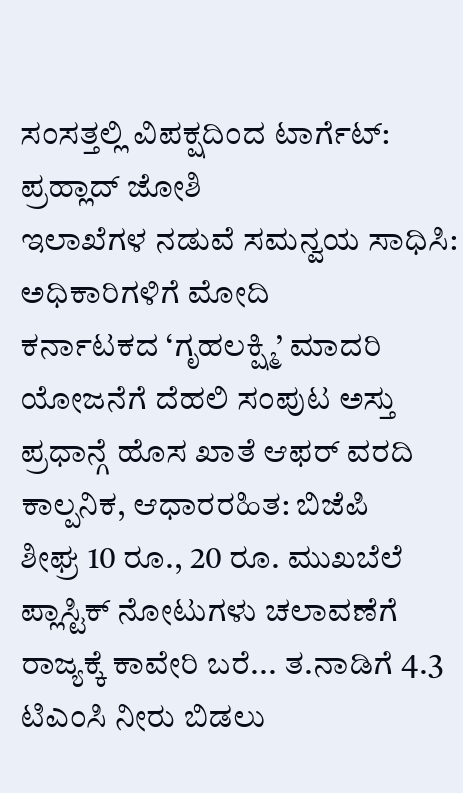ಸಂಸತ್ತಲ್ಲಿ ವಿಪಕ್ಷದಿಂದ ಟಾರ್ಗೆಟ್: ಪ್ರಹ್ಲಾದ್ ಜೋಶಿ
ಇಲಾಖೆಗಳ ನಡುವೆ ಸಮನ್ವಯ ಸಾಧಿಸಿ: ಅಧಿಕಾರಿಗಳಿಗೆ ಮೋದಿ
ಕರ್ನಾಟಕದ ‘ಗೃಹಲಕ್ಷ್ಮಿ’ ಮಾದರಿ ಯೋಜನೆಗೆ ದೆಹಲಿ ಸಂಪುಟ ಅಸ್ತು
ಪ್ರಧಾನ್ಗೆ ಹೊಸ ಖಾತೆ ಆಫರ್ ವರದಿ ಕಾಲ್ಪನಿಕ, ಆಧಾರರಹಿತ: ಬಿಜೆಪಿ
ಶೀಘ್ರ 10 ರೂ., 20 ರೂ. ಮುಖಬೆಲೆ ಪ್ಲಾಸ್ಟಿಕ್ ನೋಟುಗಳು ಚಲಾವಣೆಗೆ
ರಾಜ್ಯಕ್ಕೆ ಕಾವೇರಿ ಬರೆ... ತ.ನಾಡಿಗೆ 4.3 ಟಿಎಂಸಿ ನೀರು ಬಿಡಲು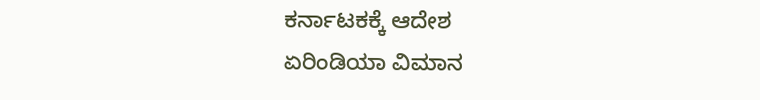ಕರ್ನಾಟಕಕ್ಕೆ ಆದೇಶ
ಏರಿಂಡಿಯಾ ವಿಮಾನ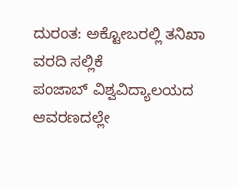ದುರಂತ: ಅಕ್ಟೋಬರಲ್ಲಿ ತನಿಖಾ ವರದಿ ಸಲ್ಲಿಕೆ
ಪಂಜಾಬ್ ವಿಶ್ವವಿದ್ಯಾಲಯದ ಆವರಣದಲ್ಲೇ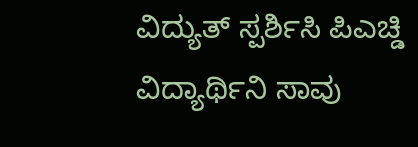ವಿದ್ಯುತ್ ಸ್ಪರ್ಶಿಸಿ ಪಿಎಚ್ಡಿ ವಿದ್ಯಾರ್ಥಿನಿ ಸಾವು